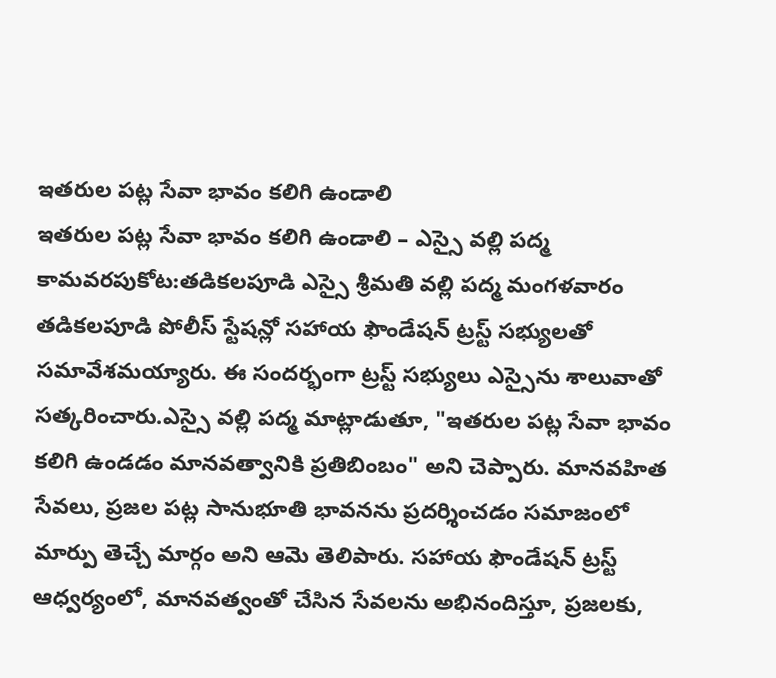ఇతరుల పట్ల సేవా భావం కలిగి ఉండాలి
ఇతరుల పట్ల సేవా భావం కలిగి ఉండాలి – ఎస్సై వల్లి పద్మ
కామవరపుకోట:తడికలపూడి ఎస్సై శ్రీమతి వల్లి పద్మ మంగళవారం తడికలపూడి పోలీస్ స్టేషన్లో సహాయ ఫౌండేషన్ ట్రస్ట్ సభ్యులతో సమావేశమయ్యారు. ఈ సందర్భంగా ట్రస్ట్ సభ్యులు ఎస్సైను శాలువాతో సత్కరించారు.ఎస్సై వల్లి పద్మ మాట్లాడుతూ, "ఇతరుల పట్ల సేవా భావం కలిగి ఉండడం మానవత్వానికి ప్రతిబింబం" అని చెప్పారు. మానవహిత సేవలు, ప్రజల పట్ల సానుభూతి భావనను ప్రదర్శించడం సమాజంలో మార్పు తెచ్చే మార్గం అని ఆమె తెలిపారు. సహాయ ఫౌండేషన్ ట్రస్ట్ ఆధ్వర్యంలో, మానవత్వంతో చేసిన సేవలను అభినందిస్తూ, ప్రజలకు,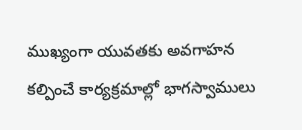ముఖ్యంగా యువతకు అవగాహన కల్పించే కార్యక్రమాల్లో భాగస్వాములు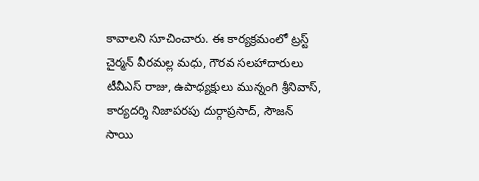కావాలని సూచించారు. ఈ కార్యక్రమంలో ట్రస్ట్ చైర్మన్ వీరమల్ల మధు, గౌరవ సలహాదారులు టీవీఎస్ రాజు, ఉపాధ్యక్షులు మున్నంగి శ్రీనివాస్, కార్యదర్శి నిజాపరపు దుర్గాప్రసాద్, సౌజన్ సాయి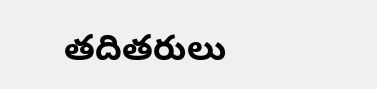తదితరులు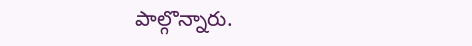పాల్గొన్నారు.